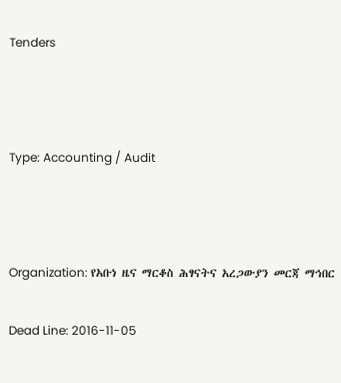Tenders



Type: Accounting / Audit



Organization: የአቡነ ዜና ማርቆስ ሕፃናትና አረጋውያን መርጃ ማኅበር

Dead Line: 2016-11-05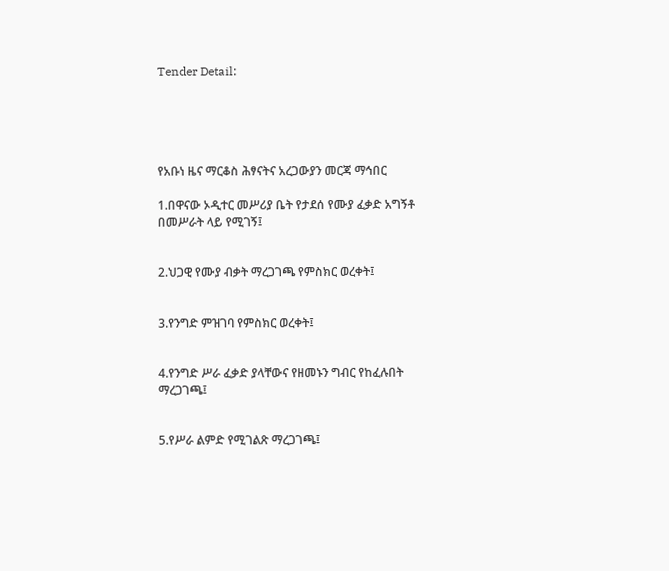Tender Detail:





የአቡነ ዜና ማርቆስ ሕፃናትና አረጋውያን መርጃ ማኅበር

1.በዋናው ኦዲተር መሥሪያ ቤት የታደሰ የሙያ ፈቃድ አግኝቶ በመሥራት ላይ የሚገኝ፤


2.ህጋዊ የሙያ ብቃት ማረጋገጫ የምስክር ወረቀት፤


3.የንግድ ምዝገባ የምስክር ወረቀት፤


4.የንግድ ሥራ ፈቃድ ያላቸውና የዘመኑን ግብር የከፈሉበት ማረጋገጫ፤


5.የሥራ ልምድ የሚገልጽ ማረጋገጫ፤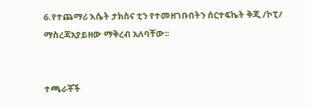6.የተጨማሪ እሴት ታክስና ቲን የተመዘገቡበትን ሰርተፍኬት ቅጂ /ኮፒ/ ማስረጃአያይዘው ማቅረብ አለባቸው፡፡


ተጫራቾች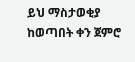ይህ ማስታወቂያ ከወጣበት ቀን ጀምሮ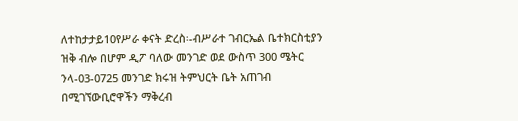ለተከታታይ10የሥራ ቀናት ድረስ፡-ብሥራተ ገብርኤል ቤተክርስቲያን ዝቅ ብሎ በሆም ዲፖ ባለው መንገድ ወደ ውስጥ 300 ሜትር ንላ-03-0725 መንገድ ክሩዝ ትምህርት ቤት አጠገብ በሚገኘውቢሮዋችን ማቅረብ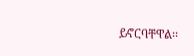ይኖርባቸዋል፡፡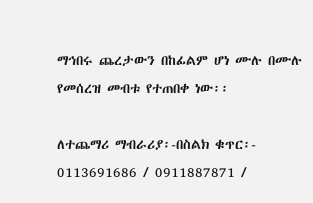ማኅበሩ ጨረታውን በከፊልም ሆነ ሙሉ በሙሉ የመሰረዝ መብቱ የተጠበቀ ነው፡፡

ለተጨማሪ ማብራሪያ፡-በስልክ ቁጥር፡- 0113691686 / 0911887871 /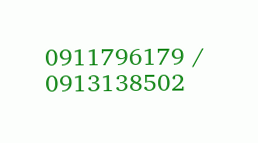0911796179 / 0913138502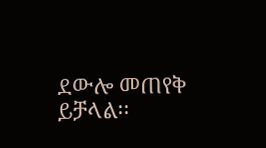ደውሎ መጠየቅ ይቻላል፡፡